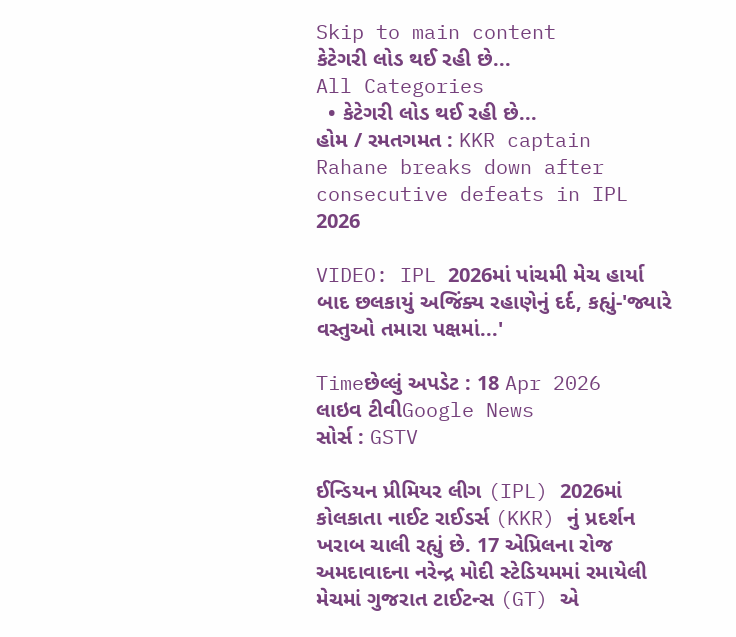Skip to main content
કેટેગરી લોડ થઈ રહી છે...
All Categories
  • કેટેગરી લોડ થઈ રહી છે...
હોમ / રમતગમત : KKR captain Rahane breaks down after consecutive defeats in IPL 2026

VIDEO: IPL 2026માં પાંચમી મેચ હાર્યા બાદ છલકાયું અજિંક્ય રહાણેનું દર્દ, કહ્યું-'જ્યારે વસ્તુઓ તમારા પક્ષમાં...'

Timeછેલ્લું અપડેટ : 18 Apr 2026
લાઇવ ટીવીGoogle News
સોર્સ : GSTV

ઈન્ડિયન પ્રીમિયર લીગ (IPL) 2026માં કોલકાતા નાઈટ રાઈડર્સ (KKR) નું પ્રદર્શન ખરાબ ચાલી રહ્યું છે. 17 એપ્રિલના રોજ અમદાવાદના નરેન્દ્ર મોદી સ્ટેડિયમમાં રમાયેલી મેચમાં ગુજરાત ટાઈટન્સ (GT) એ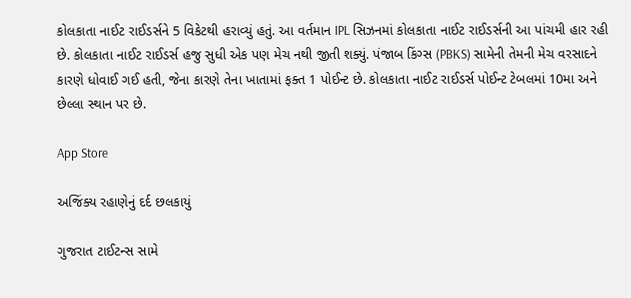કોલકાતા નાઈટ રાઈડર્સને 5 વિકેટથી હરાવ્યું હતું. આ વર્તમાન IPL સિઝનમાં કોલકાતા નાઈટ રાઈડર્સની આ પાંચમી હાર રહી છે. કોલકાતા નાઈટ રાઈડર્સ હજુ સુધી એક પણ મેચ નથી જીતી શક્યું. પંજાબ કિંગ્સ (PBKS) સામેની તેમની મેચ વરસાદને કારણે ધોવાઈ ગઈ હતી, જેના કારણે તેના ખાતામાં ફક્ત 1 પોઈન્ટ છે. કોલકાતા નાઈટ રાઈડર્સ પોઈન્ટ ટેબલમાં 10મા અને છેલ્લા સ્થાન પર છે.

App Store

અજિંક્ય રહાણેનું દર્દ છલકાયું

ગુજરાત ટાઈટન્સ સામે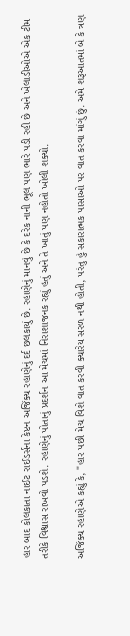હાર બાદ કોલકાતા નાઈટ રાઈડર્સના કેપ્ટન અજિંક્ય રહાણેનું દર્દ છલકાયું છે. રહાણેનું માનવું છે કે દરેક નાની ભૂલ પણ ભારે પડી રહી છે અને ખેલાડીઓએ એક ટીમ તરીકે વિશ્વાસ રાખવો પડશે. રહાણેનું પોતાનું પ્રદર્શન આ મેચમાં નિરાશાજનક રહ્યું હતું અને તે ખાતું પણ નહોતો ખોલી શક્યો.

અજિંક્ય રહાણેએ કહ્યું કે, "હાર પછી મેચ વિશે વાત કરવી ક્યારેય સરળ નથી હોતી, પરંતુ હું સકારાત્મક પાસાઓ પર વાત કરવા માંગું છું. અમે શરૂઆતમાં બે કે ત્રણ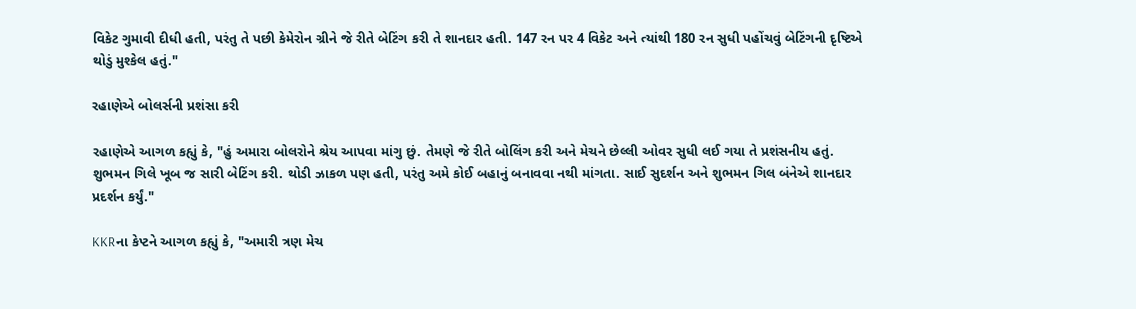વિકેટ ગુમાવી દીધી હતી, પરંતુ તે પછી કેમેરોન ગ્રીને જે રીતે બેટિંગ કરી તે શાનદાર હતી. 147 રન પર 4 વિકેટ અને ત્યાંથી 180 રન સુધી પહોંચવું બેટિંગની દૃષ્ટિએ થોડું મુશ્કેલ હતું."

રહાણેએ બોલર્સની પ્રશંસા કરી

રહાણેએ આગળ કહ્યું કે, "હું અમારા બોલરોને શ્રેય આપવા માંગુ છું. તેમણે જે રીતે બોલિંગ કરી અને મેચને છેલ્લી ઓવર સુધી લઈ ગયા તે પ્રશંસનીય હતું. શુભમન ગિલે ખૂબ જ સારી બેટિંગ કરી. થોડી ઝાકળ પણ હતી, પરંતુ અમે કોઈ બહાનું બનાવવા નથી માંગતા. સાઈ સુદર્શન અને શુભમન ગિલ બંનેએ શાનદાર પ્રદર્શન કર્યું."

KKRના કેપ્ટને આગળ કહ્યું કે, "અમારી ત્રણ મેચ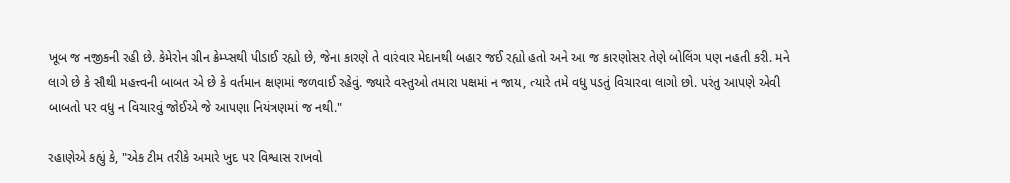ખૂબ જ નજીકની રહી છે. કેમેરોન ગ્રીન ક્રેમ્પ્સથી પીડાઈ રહ્યો છે, જેના કારણે તે વારંવાર મેદાનથી બહાર જઈ રહ્યો હતો અને આ જ કારણોસર તેણે બોલિંગ પણ નહતી કરી. મને લાગે છે કે સૌથી મહત્ત્વની બાબત એ છે કે વર્તમાન ક્ષણમાં જળવાઈ રહેવું. જ્યારે વસ્તુઓ તમારા પક્ષમાં ન જાય, ત્યારે તમે વધુ પડતું વિચારવા લાગો છો. પરંતુ આપણે એવી બાબતો પર વધુ ન વિચારવું જોઈએ જે આપણા નિયંત્રણમાં જ નથી."

રહાણેએ કહ્યું કે, "એક ટીમ તરીકે અમારે ખુદ પર વિશ્વાસ રાખવો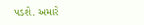પડશે. અમારે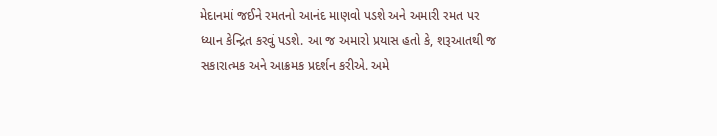મેદાનમાં જઈને રમતનો આનંદ માણવો પડશે અને અમારી રમત પર ધ્યાન કેન્દ્રિત કરવું પડશે. આ જ અમારો પ્રયાસ હતો કે, શરૂઆતથી જ સકારાત્મક અને આક્રમક પ્રદર્શન કરીએ. અમે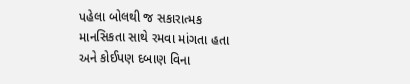પહેલા બોલથી જ સકારાત્મક માનસિકતા સાથે રમવા માંગતા હતા અને કોઈપણ દબાણ વિના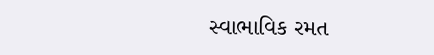સ્વાભાવિક રમત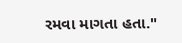રમવા માગતા હતા."